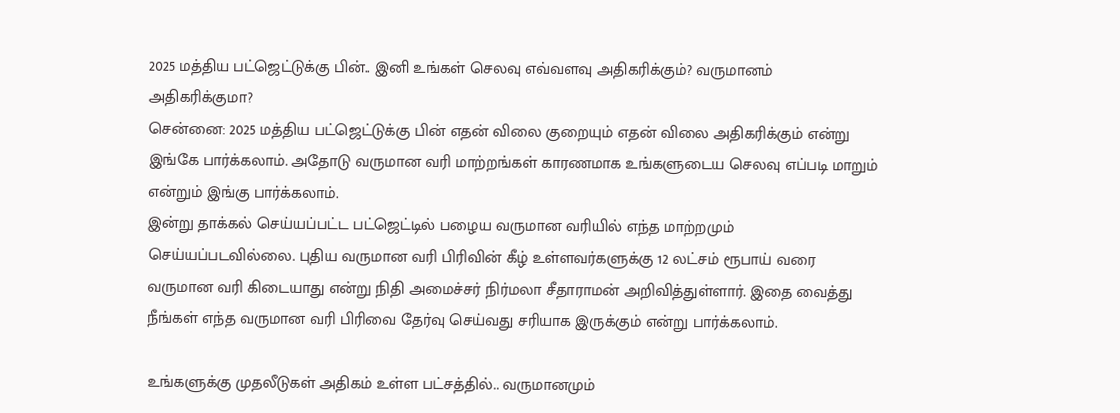2025 மத்திய பட்ஜெட்டுக்கு பின்.. இனி உங்கள் செலவு எவ்வளவு அதிகரிக்கும்? வருமானம் அதிகரிக்குமா?
சென்னை: 2025 மத்திய பட்ஜெட்டுக்கு பின் எதன் விலை குறையும் எதன் விலை அதிகரிக்கும் என்று இங்கே பார்க்கலாம். அதோடு வருமான வரி மாற்றங்கள் காரணமாக உங்களுடைய செலவு எப்படி மாறும் என்றும் இங்கு பார்க்கலாம்.
இன்று தாக்கல் செய்யப்பட்ட பட்ஜெட்டில் பழைய வருமான வரியில் எந்த மாற்றமும் செய்யப்படவில்லை. புதிய வருமான வரி பிரிவின் கீழ் உள்ளவர்களுக்கு 12 லட்சம் ரூபாய் வரை வருமான வரி கிடையாது என்று நிதி அமைச்சர் நிர்மலா சீதாராமன் அறிவித்துள்ளார். இதை வைத்து நீங்கள் எந்த வருமான வரி பிரிவை தேர்வு செய்வது சரியாக இருக்கும் என்று பார்க்கலாம்.

உங்களுக்கு முதலீடுகள் அதிகம் உள்ள பட்சத்தில்.. வருமானமும்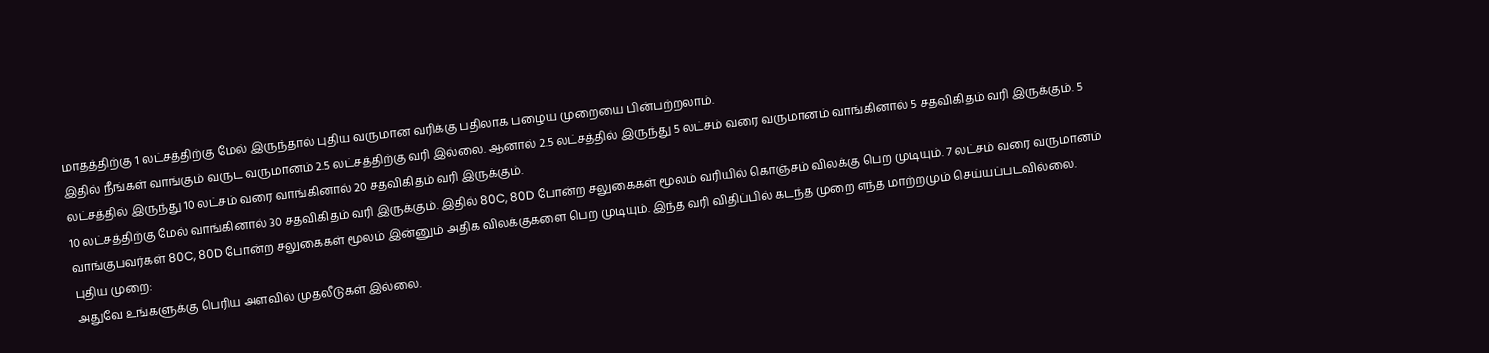மாதத்திற்கு 1 லட்சத்திற்கு மேல் இருந்தால் புதிய வருமான வரிக்கு பதிலாக பழைய முறையை பின்பற்றலாம்.
இதில் நீங்கள் வாங்கும் வருட வருமானம் 2.5 லட்சத்திற்கு வரி இல்லை. ஆனால் 2.5 லட்சத்தில் இருந்து 5 லட்சம் வரை வருமானம் வாங்கினால் 5 சதவிகிதம் வரி இருக்கும். 5 லட்சத்தில் இருந்து 10 லட்சம் வரை வாங்கினால் 20 சதவிகிதம் வரி இருக்கும்.
10 லட்சத்திற்கு மேல் வாங்கினால் 30 சதவிகிதம் வரி இருக்கும். இதில் 80C, 80D போன்ற சலுகைகள் மூலம் வரியில் கொஞ்சம் விலக்கு பெற முடியும். 7 லட்சம் வரை வருமானம் வாங்குபவர்கள் 80C, 80D போன்ற சலுகைகள் மூலம் இன்னும் அதிக விலக்குகளை பெற முடியும். இந்த வரி விதிப்பில் கடந்த முறை எந்த மாற்றமும் செய்யப்படவில்லை.
புதிய முறை:
அதுவே உங்களுக்கு பெரிய அளவில் முதலீடுகள் இல்லை.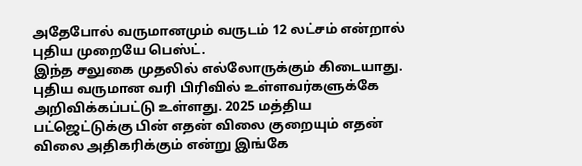அதேபோல் வருமானமும் வருடம் 12 லட்சம் என்றால் புதிய முறையே பெஸ்ட்.
இந்த சலுகை முதலில் எல்லோருக்கும் கிடையாது. புதிய வருமான வரி பிரிவில் உள்ளவர்களுக்கே அறிவிக்கப்பட்டு உள்ளது. 2025 மத்திய பட்ஜெட்டுக்கு பின் எதன் விலை குறையும் எதன் விலை அதிகரிக்கும் என்று இங்கே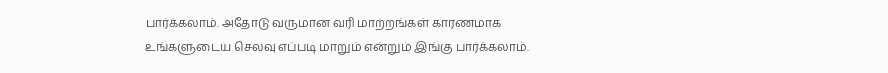பார்க்கலாம். அதோடு வருமான வரி மாற்றங்கள் காரணமாக உங்களுடைய செலவு எப்படி மாறும் என்றும் இங்கு பார்க்கலாம்.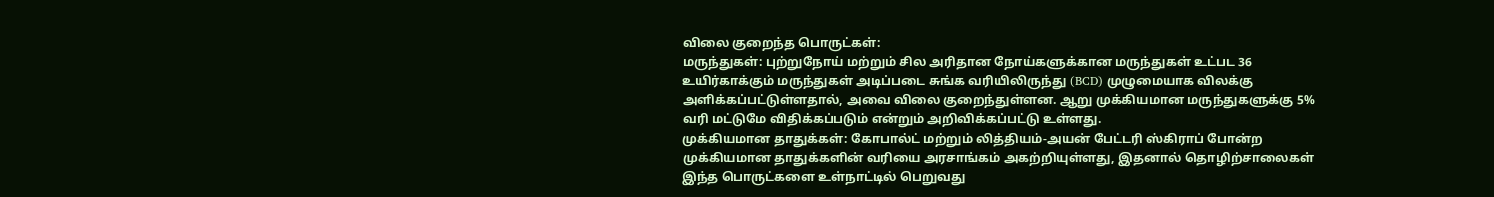விலை குறைந்த பொருட்கள்:
மருந்துகள்: புற்றுநோய் மற்றும் சில அரிதான நோய்களுக்கான மருந்துகள் உட்பட 36 உயிர்காக்கும் மருந்துகள் அடிப்படை சுங்க வரியிலிருந்து (BCD) முழுமையாக விலக்கு அளிக்கப்பட்டுள்ளதால், அவை விலை குறைந்துள்ளன. ஆறு முக்கியமான மருந்துகளுக்கு 5% வரி மட்டுமே விதிக்கப்படும் என்றும் அறிவிக்கப்பட்டு உள்ளது.
முக்கியமான தாதுக்கள்: கோபால்ட் மற்றும் லித்தியம்-அயன் பேட்டரி ஸ்கிராப் போன்ற முக்கியமான தாதுக்களின் வரியை அரசாங்கம் அகற்றியுள்ளது, இதனால் தொழிற்சாலைகள் இந்த பொருட்களை உள்நாட்டில் பெறுவது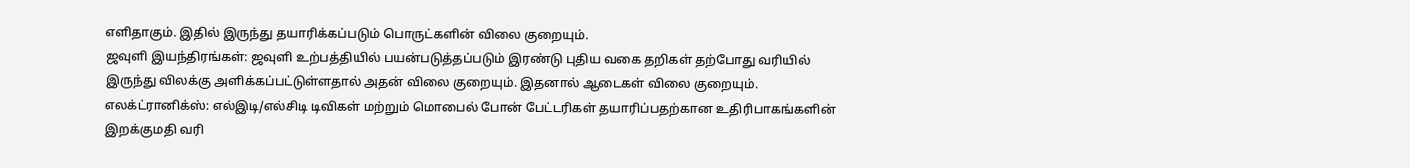எளிதாகும். இதில் இருந்து தயாரிக்கப்படும் பொருட்களின் விலை குறையும்.
ஜவுளி இயந்திரங்கள்: ஜவுளி உற்பத்தியில் பயன்படுத்தப்படும் இரண்டு புதிய வகை தறிகள் தற்போது வரியில் இருந்து விலக்கு அளிக்கப்பட்டுள்ளதால் அதன் விலை குறையும். இதனால் ஆடைகள் விலை குறையும்.
எலக்ட்ரானிக்ஸ்: எல்இடி/எல்சிடி டிவிகள் மற்றும் மொபைல் போன் பேட்டரிகள் தயாரிப்பதற்கான உதிரிபாகங்களின் இறக்குமதி வரி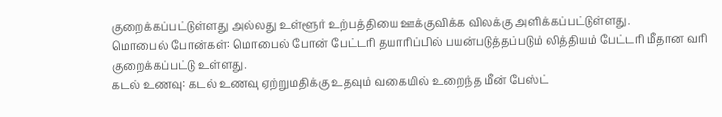குறைக்கப்பட்டுள்ளது அல்லது உள்ளூர் உற்பத்தியை ஊக்குவிக்க விலக்கு அளிக்கப்பட்டுள்ளது.
மொபைல் போன்கள்: மொபைல் போன் பேட்டரி தயாரிப்பில் பயன்படுத்தப்படும் லித்தியம் பேட்டரி மீதான வரி குறைக்கப்பட்டு உள்ளது.
கடல் உணவு: கடல் உணவு ஏற்றுமதிக்கு உதவும் வகையில் உறைந்த மீன் பேஸ்ட்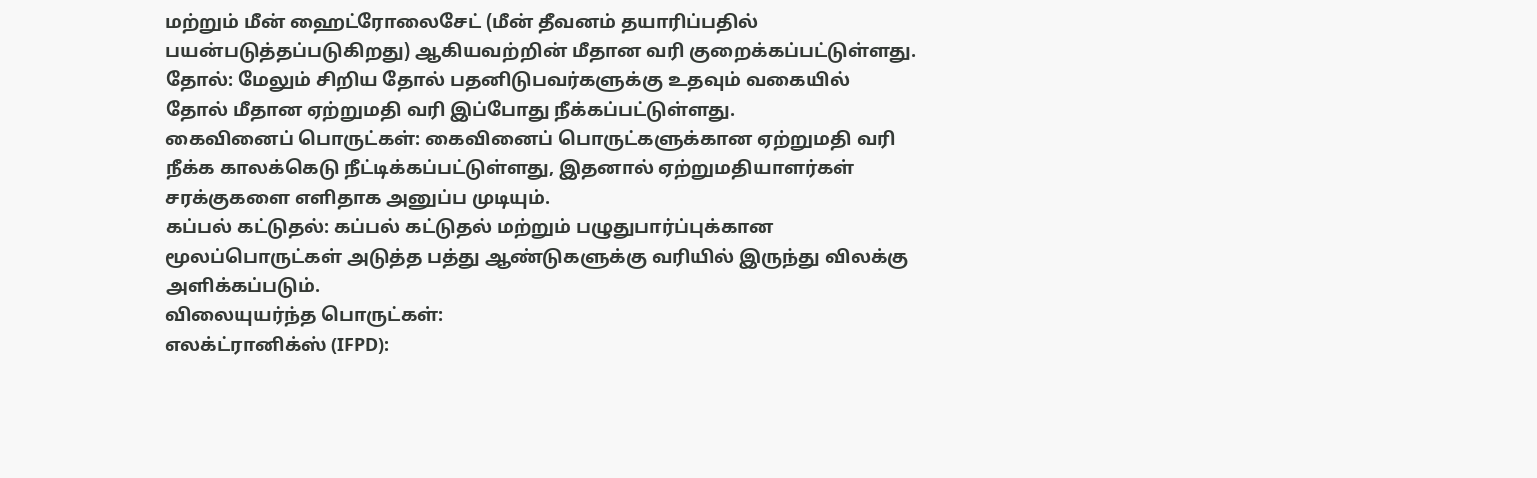மற்றும் மீன் ஹைட்ரோலைசேட் (மீன் தீவனம் தயாரிப்பதில் பயன்படுத்தப்படுகிறது) ஆகியவற்றின் மீதான வரி குறைக்கப்பட்டுள்ளது.
தோல்: மேலும் சிறிய தோல் பதனிடுபவர்களுக்கு உதவும் வகையில் தோல் மீதான ஏற்றுமதி வரி இப்போது நீக்கப்பட்டுள்ளது.
கைவினைப் பொருட்கள்: கைவினைப் பொருட்களுக்கான ஏற்றுமதி வரி நீக்க காலக்கெடு நீட்டிக்கப்பட்டுள்ளது, இதனால் ஏற்றுமதியாளர்கள் சரக்குகளை எளிதாக அனுப்ப முடியும்.
கப்பல் கட்டுதல்: கப்பல் கட்டுதல் மற்றும் பழுதுபார்ப்புக்கான மூலப்பொருட்கள் அடுத்த பத்து ஆண்டுகளுக்கு வரியில் இருந்து விலக்கு அளிக்கப்படும்.
விலையுயர்ந்த பொருட்கள்:
எலக்ட்ரானிக்ஸ் (IFPD):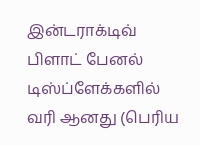இன்டராக்டிவ் பிளாட் பேனல் டிஸ்ப்ளேக்களில் வரி ஆனது (பெரிய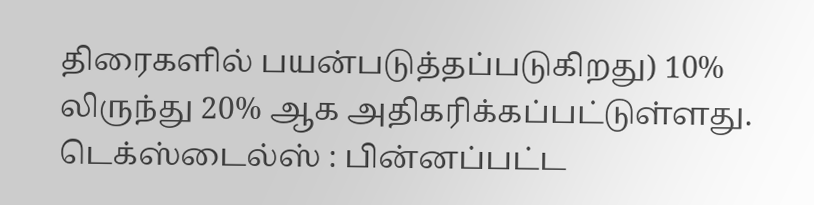திரைகளில் பயன்படுத்தப்படுகிறது) 10% லிருந்து 20% ஆக அதிகரிக்கப்பட்டுள்ளது.
டெக்ஸ்டைல்ஸ் : பின்னப்பட்ட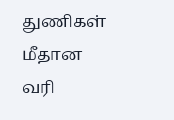துணிகள் மீதான வரி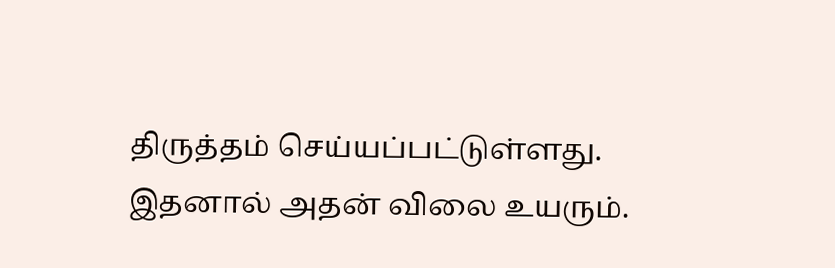திருத்தம் செய்யப்பட்டுள்ளது. இதனால் அதன் விலை உயரும்.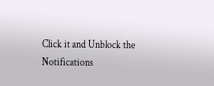Click it and Unblock the Notifications